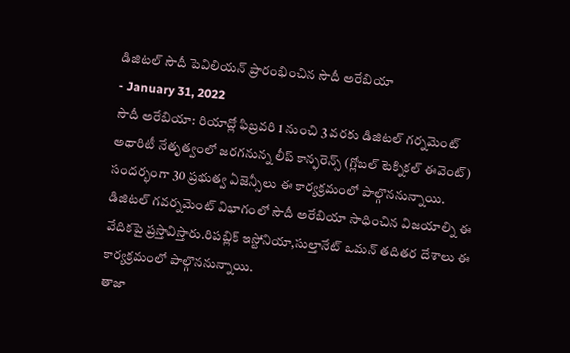డిజిటల్ సౌదీ పెవిలియన్ ప్రారంభించిన సౌదీ అరేబియా
- January 31, 2022
సౌదీ అరేబియా: రియాద్లో ఫిబ్రవరి 1 నుంచి 3 వరకు డిజిటల్ గర్నమెంట్ అథారిటీ నేతృత్వంలో జరగనున్న లీప్ కాన్ఫరెన్స్ (గ్లోబల్ టెక్నికల్ ఈవెంట్) సందర్భంగా 30 ప్రభుత్వ ఏజెన్సీలు ఈ కార్యక్రమంలో పాల్గొననున్నాయి. డిజిటల్ గవర్నమెంట్ విభాగంలో సౌదీ అరేబియా సాధించిన విజయాల్ని ఈ వేదికపై ప్రస్తావిస్తారు.రిపబ్లిక్ ఇస్టోనియా,సుల్తానేట్ ఒమన్ తదితర దేశాలు ఈ కార్యక్రమంలో పాల్గొననున్నాయి.
తాజా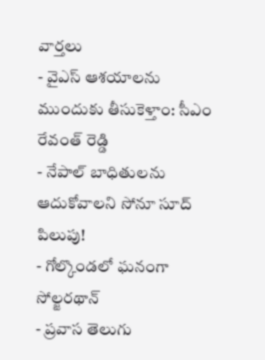వార్తలు
- వైఎస్ ఆశయాలను ముందుకు తీసుకెళ్తాం: సీఎం రేవంత్ రెడ్డి
- నేపాల్ బాధితులను ఆదుకోవాలని సోనూ సూద్ పిలుపు!
- గోల్కొండలో ఘనంగా సోల్జరథాన్
- ప్రవాస తెలుగు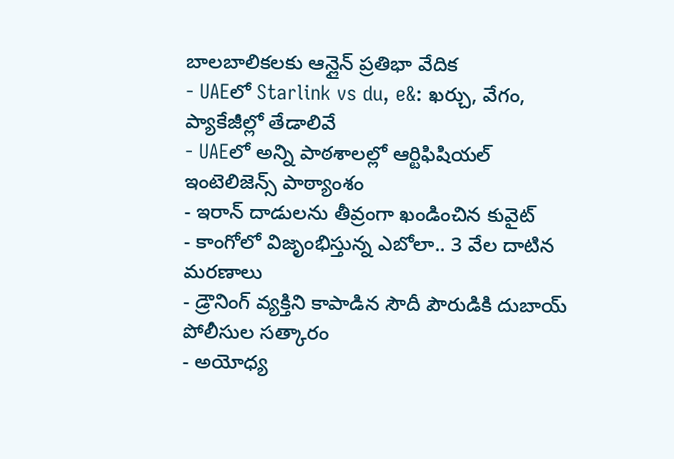బాలబాలికలకు ఆన్లైన్ ప్రతిభా వేదిక
- UAEలో Starlink vs du, e&: ఖర్చు, వేగం, ప్యాకేజీల్లో తేడాలివే
- UAEలో అన్ని పాఠశాలల్లో ఆర్టిఫిషియల్ ఇంటెలిజెన్స్ పాఠ్యాంశం
- ఇరాన్ దాడులను తీవ్రంగా ఖండించిన కువైట్
- కాంగోలో విజృంభిస్తున్న ఎబోలా.. 3 వేల దాటిన మరణాలు
- డ్రౌనింగ్ వ్యక్తిని కాపాడిన సౌదీ పౌరుడికి దుబాయ్ పోలీసుల సత్కారం
- అయోధ్య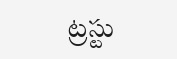ట్రస్టు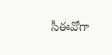సీఈవోగా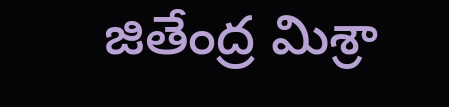జితేంద్ర మిశ్రా